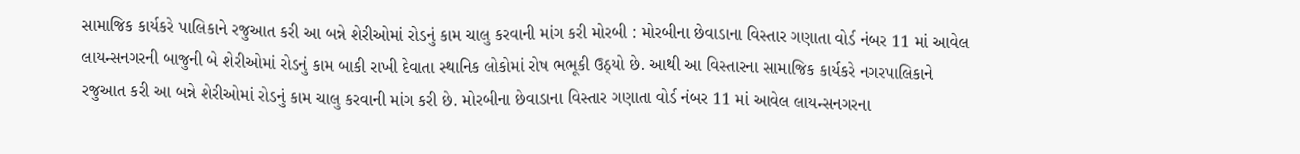સામાજિક કાર્યકરે પાલિકાને રજુઆત કરી આ બન્ને શેરીઓમાં રોડનું કામ ચાલુ કરવાની માંગ કરી મોરબી : મોરબીના છેવાડાના વિસ્તાર ગણાતા વોર્ડ નંબર 11 માં આવેલ લાયન્સનગરની બાજુની બે શેરીઓમાં રોડનું કામ બાકી રાખી દેવાતા સ્થાનિક લોકોમાં રોષ ભભૂકી ઉઠ્યો છે. આથી આ વિસ્તારના સામાજિક કાર્યકરે નગરપાલિકાને રજુઆત કરી આ બન્ને શેરીઓમાં રોડનું કામ ચાલુ કરવાની માંગ કરી છે. મોરબીના છેવાડાના વિસ્તાર ગણાતા વોર્ડ નંબર 11 માં આવેલ લાયન્સનગરના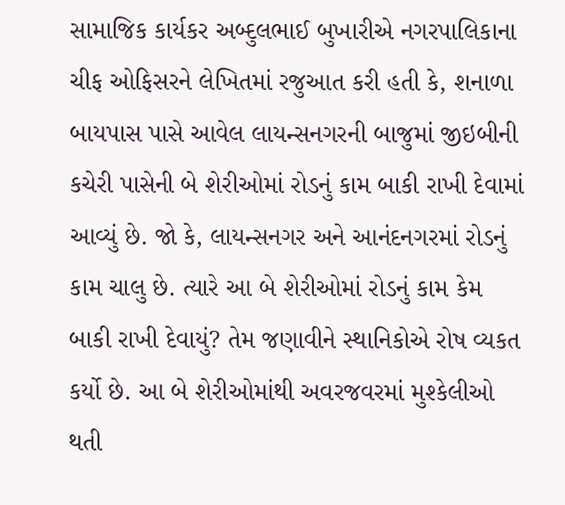સામાજિક કાર્યકર અબ્દુલભાઈ બુખારીએ નગરપાલિકાના ચીફ ઓફિસરને લેખિતમાં રજુઆત કરી હતી કે, શનાળા બાયપાસ પાસે આવેલ લાયન્સનગરની બાજુમાં જીઇબીની કચેરી પાસેની બે શેરીઓમાં રોડનું કામ બાકી રાખી દેવામાં આવ્યું છે. જો કે, લાયન્સનગર અને આનંદનગરમાં રોડનું કામ ચાલુ છે. ત્યારે આ બે શેરીઓમાં રોડનું કામ કેમ બાકી રાખી દેવાયું? તેમ જણાવીને સ્થાનિકોએ રોષ વ્યકત કર્યો છે. આ બે શેરીઓમાંથી અવરજવરમાં મુશ્કેલીઓ થતી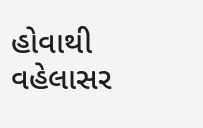હોવાથી વહેલાસર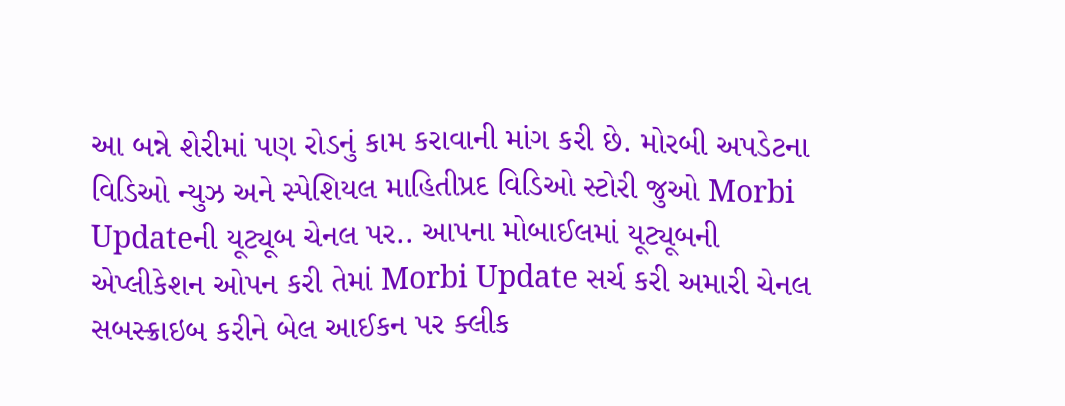આ બન્ને શેરીમાં પણ રોડનું કામ કરાવાની માંગ કરી છે. મોરબી અપડેટના વિડિઓ ન્યુઝ અને સ્પેશિયલ માહિતીપ્રદ વિડિઓ સ્ટોરી જુઓ Morbi Updateની યૂટ્યૂબ ચેનલ પર.. આપના મોબાઈલમાં યૂટ્યૂબની એપ્લીકેશન ઓપન કરી તેમાં Morbi Update સર્ચ કરી અમારી ચેનલ સબસ્ક્રાઇબ કરીને બેલ આઈકન પર ક્લીક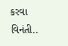કરવા વિનંતી..